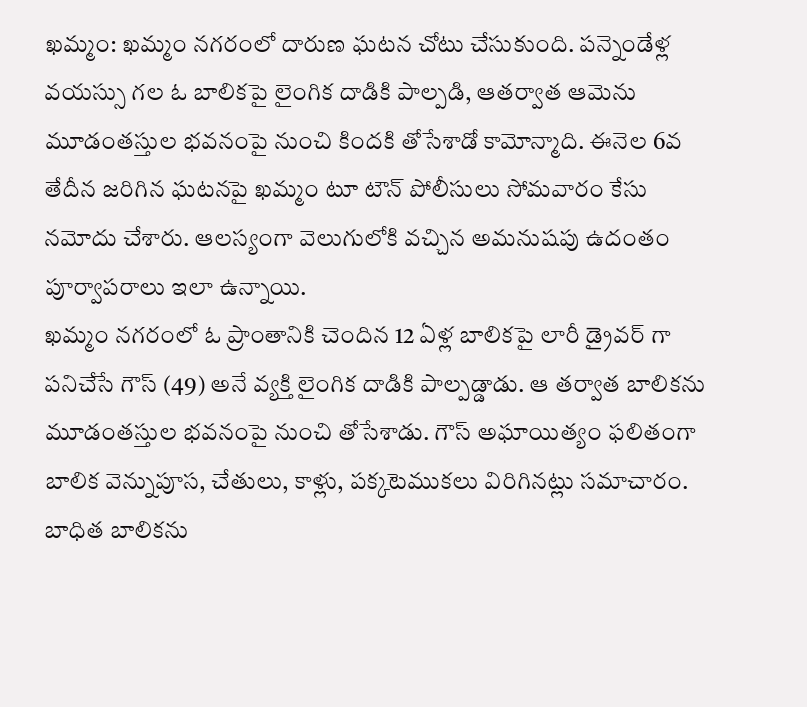ఖమ్మం: ఖమ్మం నగరంలో దారుణ ఘటన చోటు చేసుకుంది. పన్నెండేళ్ల వయస్సు గల ఓ బాలికపై లైంగిక దాడికి పాల్పడి, ఆతర్వాత ఆమెను మూడంతస్తుల భవనంపై నుంచి కిందకి తోసేశాడో కామోన్మాది. ఈనెల 6వ తేదీన జరిగిన ఘటనపై ఖమ్మం టూ టౌన్ పోలీసులు సోమవారం కేసు నమోదు చేశారు. ఆలస్యంగా వెలుగులోకి వచ్చిన అమనుషపు ఉదంతం పూర్వాపరాలు ఇలా ఉన్నాయి.
ఖమ్మం నగరంలో ఓ ప్రాంతానికి చెందిన 12 ఏళ్ల బాలికపై లారీ డ్రైవర్ గా పనిచేసే గౌస్ (49) అనే వ్యక్తి లైంగిక దాడికి పాల్పడ్డాడు. ఆ తర్వాత బాలికను మూడంతస్తుల భవనంపై నుంచి తోసేశాడు. గౌస్ అఘాయిత్యం ఫలితంగా బాలిక వెన్నుపూస, చేతులు, కాళ్లు, పక్కటెముకలు విరిగినట్లు సమాచారం. బాధిత బాలికను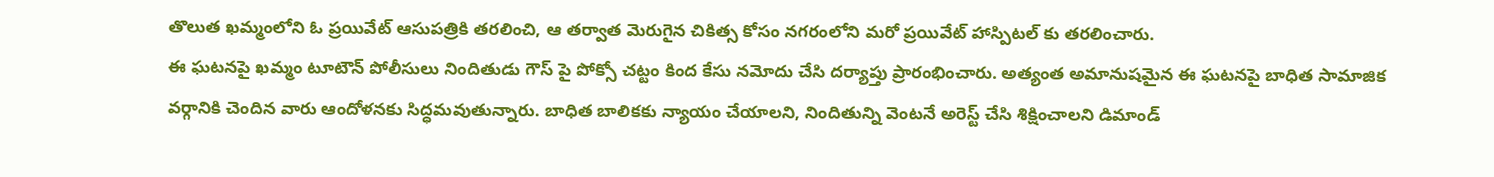తొలుత ఖమ్మంలోని ఓ ప్రయివేట్ ఆసుపత్రికి తరలించి, ఆ తర్వాత మెరుగైన చికిత్స కోసం నగరంలోని మరో ప్రయివేట్ హాస్పిటల్ కు తరలించారు.
ఈ ఘటనపై ఖమ్మం టూటౌన్ పోలీసులు నిందితుడు గౌస్ పై పోక్సో చట్టం కింద కేసు నమోదు చేసి దర్యాప్తు ప్రారంభించారు. అత్యంత అమానుషమైన ఈ ఘటనపై బాధిత సామాజిక వర్గానికి చెందిన వారు ఆందోళనకు సిద్ధమవుతున్నారు. బాధిత బాలికకు న్యాయం చేయాలని, నిందితున్ని వెంటనే అరెస్ట్ చేసి శిక్షించాలని డిమాండ్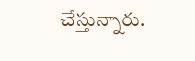చేస్తున్నారు.